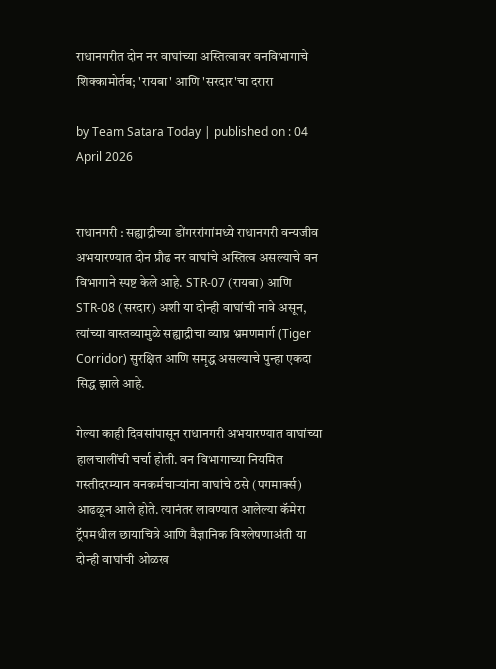राधानगरीत दोन नर वाघांच्या अस्तित्वावर वनविभागाचे शिक्कामोर्तब; 'रायबा' आणि 'सरदार'चा दरारा

by Team Satara Today | published on : 04 April 2026


राधानगरी : सह्याद्रीच्या डोंगररांगांमध्ये राधानगरी वन्यजीव अभयारण्यात दोन प्रौढ नर वाघांचे अस्तित्व असल्याचे वन विभागाने स्पष्ट केले आहे. STR-07 (रायबा) आणि STR-08 (सरदार) अशी या दोन्ही वाघांची नावे असून, त्यांच्या वास्तव्यामुळे सह्याद्रीचा व्याघ्र भ्रमणमार्ग (Tiger Corridor) सुरक्षित आणि समृद्ध असल्याचे पुन्हा एकदा सिद्ध झाले आहे.

गेल्या काही दिवसांपासून राधानगरी अभयारण्यात वाघांच्या हालचालींची चर्चा होती. वन विभागाच्या नियमित गस्तीदरम्यान वनकर्मचाऱ्यांना वाघांचे ठसे (पगमार्क्स) आढळून आले होते. त्यानंतर लावण्यात आलेल्या कॅमेरा ट्रॅपमधील छायाचित्रे आणि वैज्ञानिक विश्लेषणाअंती या दोन्ही वाघांची ओळख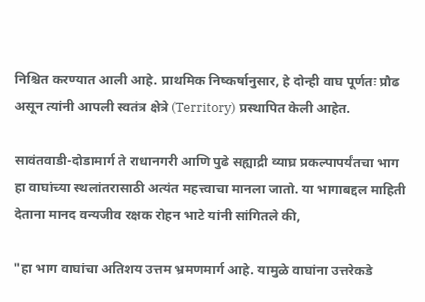निश्चित करण्यात आली आहे. प्राथमिक निष्कर्षानुसार, हे दोन्ही वाघ पूर्णतः प्रौढ असून त्यांनी आपली स्वतंत्र क्षेत्रे (Territory) प्रस्थापित केली आहेत.

सावंतवाडी-दोडामार्ग ते राधानगरी आणि पुढे सह्याद्री व्याघ्र प्रकल्पापर्यंतचा भाग हा वाघांच्या स्थलांतरासाठी अत्यंत महत्त्वाचा मानला जातो. या भागाबद्दल माहिती देताना मानद वन्यजीव रक्षक रोहन भाटे यांनी सांगितले की,

"हा भाग वाघांचा अतिशय उत्तम भ्रमणमार्ग आहे. यामुळे वाघांना उत्तरेकडे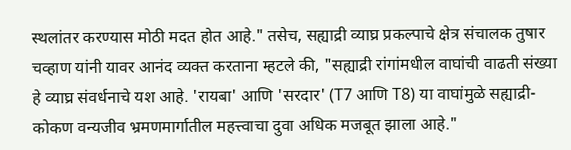स्थलांतर करण्यास मोठी मदत होत आहे." तसेच, सह्याद्री व्याघ्र प्रकल्पाचे क्षेत्र संचालक तुषार चव्हाण यांनी यावर आनंद व्यक्त करताना म्हटले की, "सह्याद्री रांगांमधील वाघांची वाढती संख्या हे व्याघ्र संवर्धनाचे यश आहे. 'रायबा' आणि 'सरदार' (T7 आणि T8) या वाघांमुळे सह्याद्री-कोकण वन्यजीव भ्रमणमार्गातील महत्त्वाचा दुवा अधिक मजबूत झाला आहे."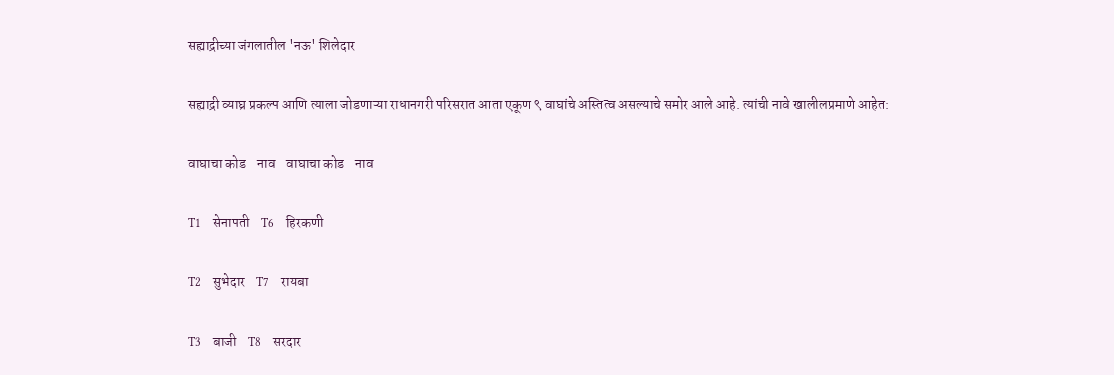सह्याद्रीच्या जंगलातील 'नऊ' शिलेदार

सह्याद्री व्याघ्र प्रकल्प आणि त्याला जोडणाऱ्या राधानगरी परिसरात आता एकूण ९ वाघांचे अस्तित्व असल्याचे समोर आले आहे. त्यांची नावे खालीलप्रमाणे आहेत:

वाघाचा कोड    नाव    वाघाचा कोड    नाव

T1    सेनापती    T6    हिरकणी

T2    सुभेदार    T7    रायबा

T3    बाजी    T8    सरदार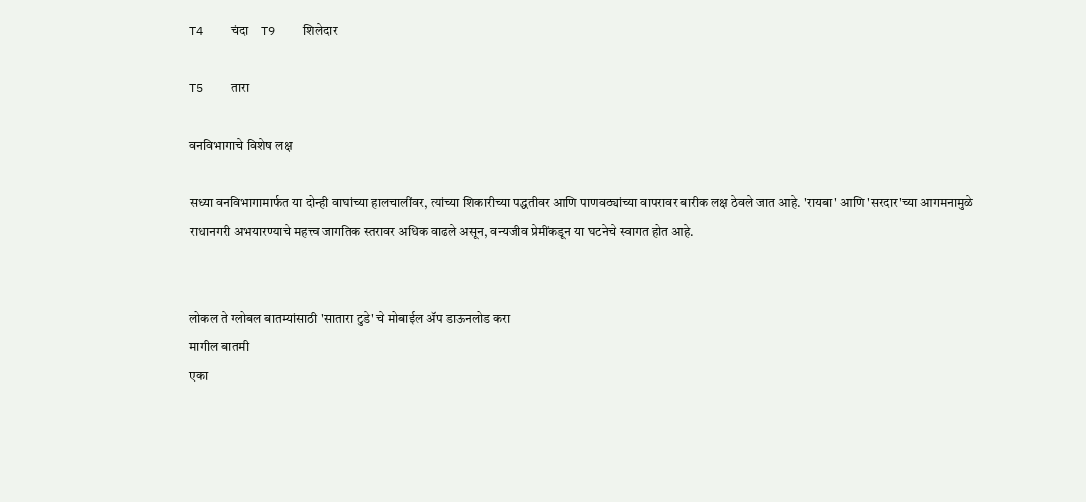T4    चंदा    T9    शिलेदार

T5    तारा

वनविभागाचे विशेष लक्ष

सध्या वनविभागामार्फत या दोन्ही वाघांच्या हालचालींवर, त्यांच्या शिकारीच्या पद्धतीवर आणि पाणवठ्यांच्या वापरावर बारीक लक्ष ठेवले जात आहे. 'रायबा' आणि 'सरदार'च्या आगमनामुळे राधानगरी अभयारण्याचे महत्त्व जागतिक स्तरावर अधिक वाढले असून, वन्यजीव प्रेमींकडून या घटनेचे स्वागत होत आहे.


लोकल ते ग्लोबल बातम्यांसाठी 'सातारा टुडे' चे मोबाईल ॲप डाऊनलोड करा
मागील बातमी
एका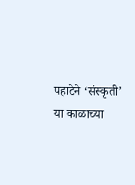पहाटेने ‌‘संस्कृती‌’ या काळाच्या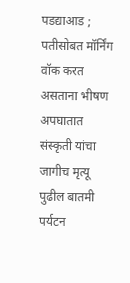पडद्याआड ; पतीसोबत मॉर्निंग वॉक करत असताना भीषण अपघातात संस्कृती यांचा जागीच मृत्यू
पुढील बातमी
पर्यटन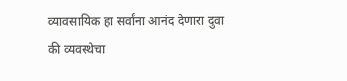व्यावसायिक हा सर्वांना आनंद देणारा दुवा की व्यवस्थेचा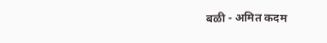बळी - अमित कदम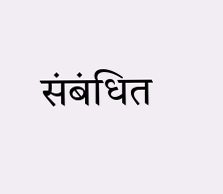संबंधित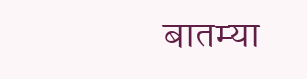बातम्या